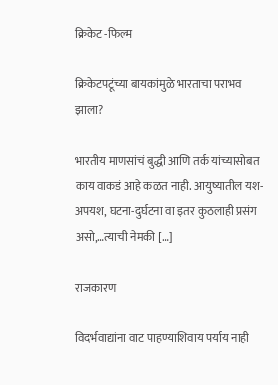क्रिकेट -फिल्म

क्रिकेटपटूंच्या बायकांमुळे भारताचा पराभव झाला?

भारतीय माणसांचं बुद्धी आणि तर्क यांच्यासोबत काय वाकडं आहे कळत नाही. आयुष्यातील यश-अपयश, घटना-दुर्घटना वा इतर कुठलाही प्रसंग असो,…त्याची नेमकी […]

राजकारण

विदर्भवाद्यांना वाट पाहण्याशिवाय पर्याय नाही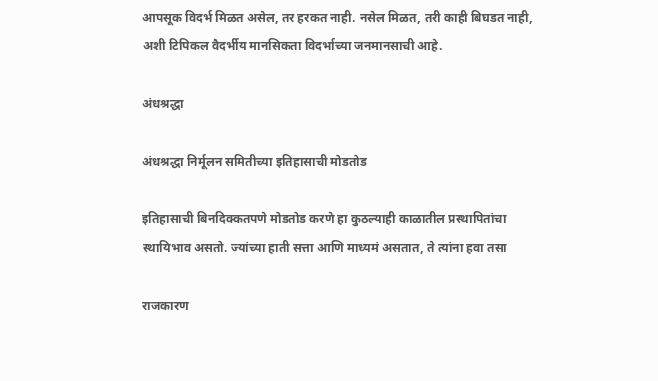आपसूक विदर्भ मिळत असेल, तर हरकत नाही. नसेल मिळत, तरी काही बिघडत नाही, अशी टिपिकल वैदर्भीय मानसिकता विदर्भाच्या जनमानसाची आहे.

अंधश्रद्धा

अंधश्रद्धा निर्मूलन समितीच्या इतिहासाची मोडतोड

इतिहासाची बिनदिक्कतपणे मोडतोड करणे हा कुठल्याही काळातील प्रस्थापितांचा स्थायिभाव असतो. ज्यांच्या हाती सत्ता आणि माध्यमं असतात, ते त्यांना हवा तसा

राजकारण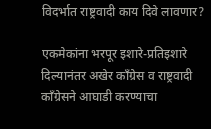विदर्भात राष्ट्रवादी काय दिवे लावणार?

एकमेकांना भरपूर इशारे-प्रतिइशारे दिल्यानंतर अखेर काँग्रेस व राष्ट्रवादी काँग्रेसने आघाडी करण्याचा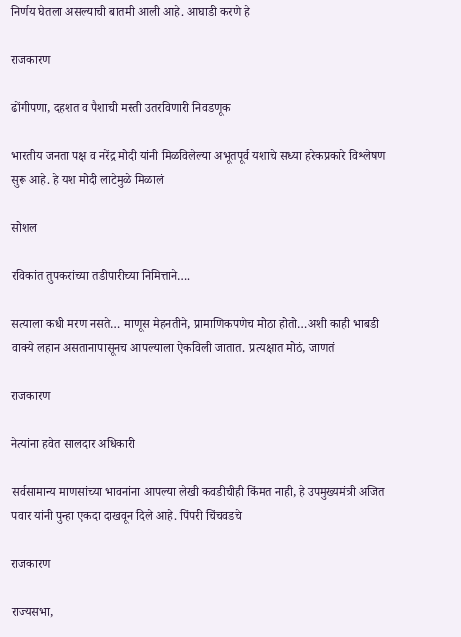निर्णय घेतला असल्याची बातमी आली आहे. आघाडी करणे हे

राजकारण

ढोंगीपणा, दहशत व पैशाची मस्ती उतरविणारी निवडणूक

भारतीय जनता पक्ष व नरेंद्र मोदी यांनी मिळविलेल्या अभूतपूर्व यशाचे सध्या हरेकप्रकारे विश्लेषण सुरू आहे. हे यश मोदी लाटेमुळे मिळालं

सोशल

रविकांत तुपकरांच्या तडीपारीच्या निमित्ताने….

सत्याला कधी मरण नसते… माणूस मेहनतीने, प्रामाणिकपणेच मोठा होतो…अशी काही भाबडी वाक्ये लहान असतानापासूनच आपल्याला ऐकविली जातात. प्रत्यक्षात मोठं, जाणतं

राजकारण

नेत्यांना हवेत सालदार अधिकारी

सर्वसामान्य माणसांच्या भावनांना आपल्या लेखी कवडीचीही किंमत नाही, हे उपमुख्यमंत्री अजित पवार यांनी पुन्हा एकदा दाखवून दिले आहे. पिंपरी चिंचवडचे

राजकारण

राज्यसभा,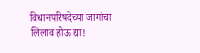विधानपरिषदेच्या जागांचा लिलाव होऊ द्या!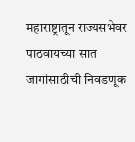महाराष्ट्रातून राज्यसभेवर पाठवायच्या सात जागांसाठीची निवडणूक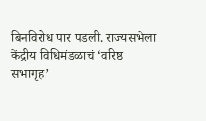बिनविरोध पार पडली. राज्यसभेला केंद्रीय विधिमंडळाचं ‘वरिष्ठ सभागृह’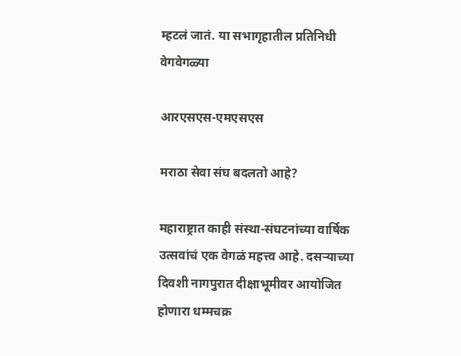म्हटलं जातं. या सभागृहातील प्रतिनिधी वेगवेगळ्या

आरएसएस-एमएसएस

मराठा सेवा संघ बदलतो आहे?

महाराष्ट्रात काही संस्था-संघटनांच्या वार्षिक उत्सवांचं एक वेगळं महत्त्व आहे. दसर्‍याच्या दिवशी नागपुरात दीक्षाभूमीवर आयोजित होणारा धम्मचक्र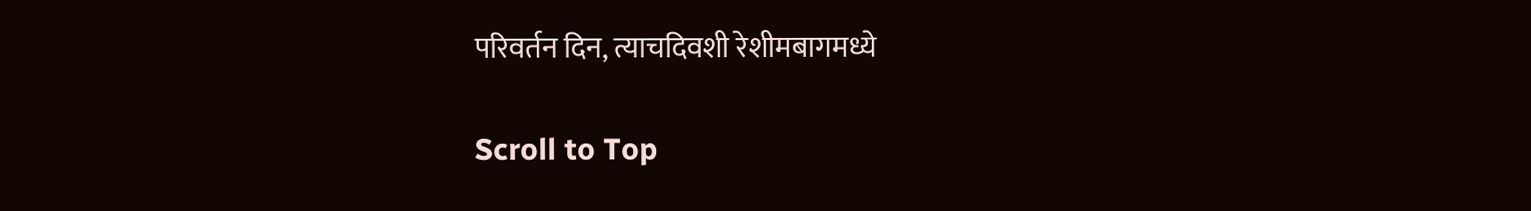परिवर्तन दिन, त्याचदिवशी रेशीमबागमध्ये

Scroll to Top